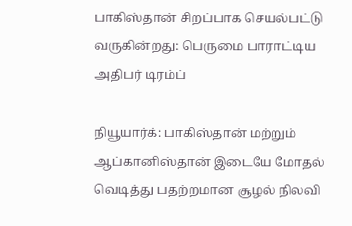பாகிஸ்தான் சிறப்பாக செயல்பட்டு வருகின்றது: பெருமை பாராட்டிய அதிபர் டிரம்ப்

நியூயார்க்: பாகிஸ்தான் மற்றும் ஆப்கானிஸ்தான் இடையே மோதல் வெடித்து பதற்றமான சூழல் நிலவி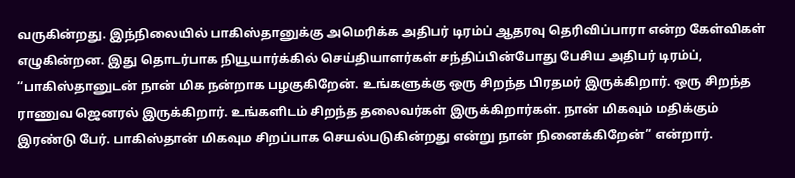வருகின்றது. இந்நிலையில் பாகிஸ்தானுக்கு அமெரிக்க அதிபர் டிரம்ப் ஆதரவு தெரிவிப்பாரா என்ற கேள்விகள் எழுகின்றன. இது தொடர்பாக நியூயார்க்கில் செய்தியாளர்கள் சந்திப்பின்போது பேசிய அதிபர் டிரம்ப், ‘‘பாகிஸ்தானுடன் நான் மிக நன்றாக பழகுகிறேன். உங்களுக்கு ஒரு சிறந்த பிரதமர் இருக்கிறார். ஒரு சிறந்த ராணுவ ஜெனரல் இருக்கிறார். உங்களிடம் சிறந்த தலைவர்கள் இருக்கிறார்கள். நான் மிகவும் மதிக்கும் இரண்டு பேர். பாகிஸ்தான் மிகவும சிறப்பாக செயல்படுகின்றது என்று நான் நினைக்கிறேன்” என்றார்.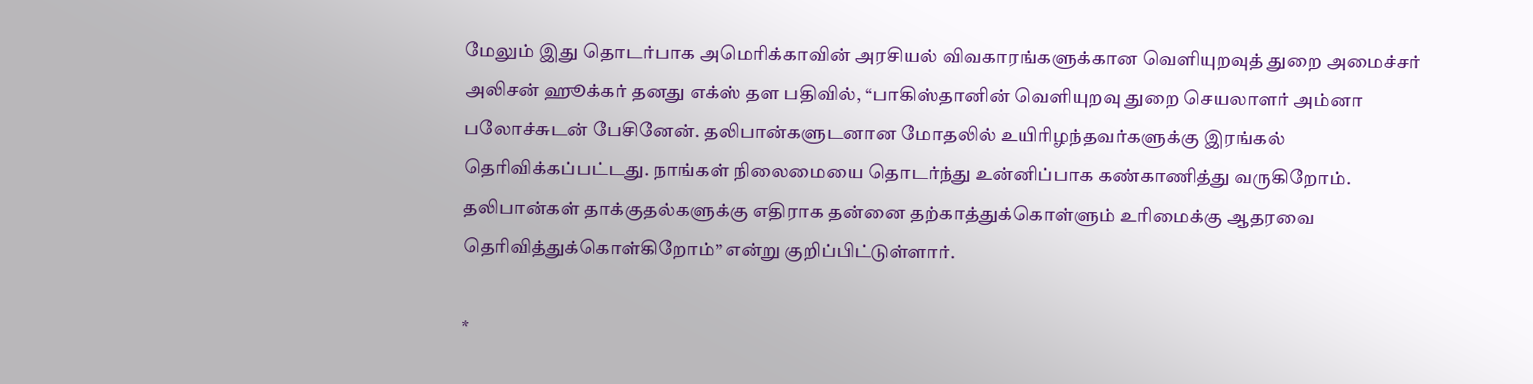மேலும் இது தொடர்பாக அமெரிக்காவின் அரசியல் விவகாரங்களுக்கான வெளியுறவுத் துறை அமைச்சர் அலிசன் ஹூக்கர் தனது எக்ஸ் தள பதிவில், ‘‘பாகிஸ்தானின் வெளியுறவு துறை செயலாளர் அம்னா பலோச்சுடன் பேசினேன். தலிபான்களுடனான மோதலில் உயிரிழந்தவர்களுக்கு இரங்கல் தெரிவிக்கப்பட்டது. நாங்கள் நிலைமையை தொடர்ந்து உன்னிப்பாக கண்காணித்து வருகிறோம். தலிபான்கள் தாக்குதல்களுக்கு எதிராக தன்னை தற்காத்துக்கொள்ளும் உரிமைக்கு ஆதரவை தெரிவித்துக்கொள்கிறோம்” என்று குறிப்பிட்டுள்ளார்.

*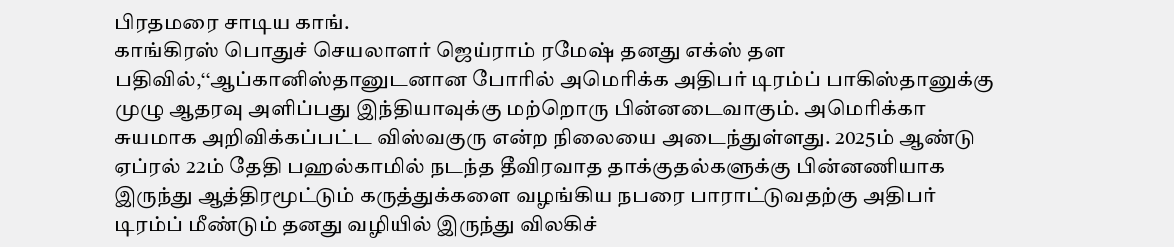பிரதமரை சாடிய காங்.
காங்கிரஸ் பொதுச் செயலாளர் ஜெய்ராம் ரமேஷ் தனது எக்ஸ் தள பதிவில்,‘‘ஆப்கானிஸ்தானுடனான போரில் அமெரிக்க அதிபர் டிரம்ப் பாகிஸ்தானுக்கு முழு ஆதரவு அளிப்பது இந்தியாவுக்கு மற்றொரு பின்னடைவாகும். அமெரிக்கா சுயமாக அறிவிக்கப்பட்ட விஸ்வகுரு என்ற நிலையை அடைந்துள்ளது. 2025ம் ஆண்டு ஏப்ரல் 22ம் தேதி பஹல்காமில் நடந்த தீவிரவாத தாக்குதல்களுக்கு பின்னணியாக இருந்து ஆத்திரமூட்டும் கருத்துக்களை வழங்கிய நபரை பாராட்டுவதற்கு அதிபர் டிரம்ப் மீண்டும் தனது வழியில் இருந்து விலகிச்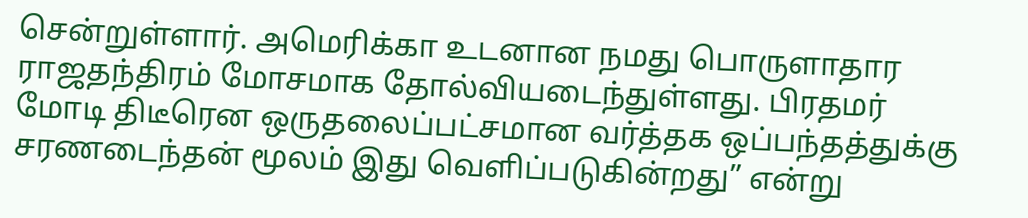சென்றுள்ளார். அமெரிக்கா உடனான நமது பொருளாதார ராஜதந்திரம் மோசமாக தோல்வியடைந்துள்ளது. பிரதமர் மோடி திடீரென ஒருதலைப்பட்சமான வர்த்தக ஒப்பந்தத்துக்கு சரணடைந்தன் மூலம் இது வெளிப்படுகின்றது” என்று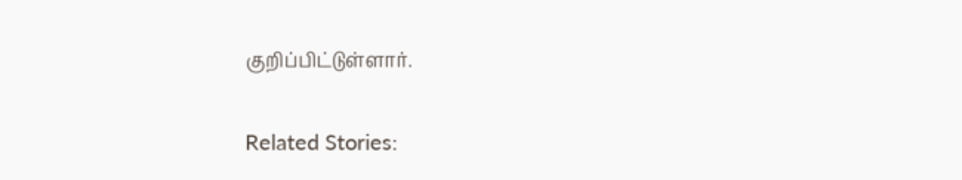குறிப்பிட்டுள்ளார்.

Related Stories: